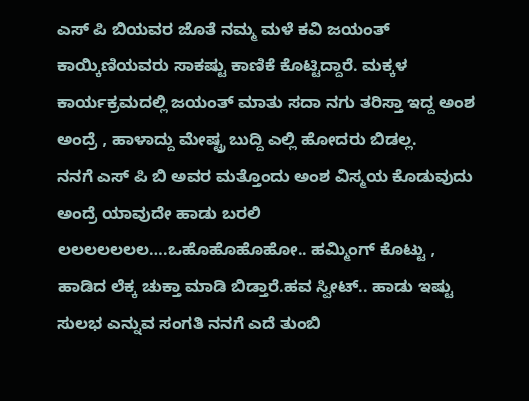ಎಸ್ ಪಿ ಬಿಯವರ ಜೊತೆ ನಮ್ಮ ಮಳೆ ಕವಿ ಜಯಂತ್ ಕಾಯ್ಕಿಣಿಯವರು ಸಾಕಷ್ಟು ಕಾಣಿಕೆ ಕೊಟ್ಟಿದ್ದಾರೆ. ಮಕ್ಕಳ ಕಾರ್ಯಕ್ರಮದಲ್ಲಿ ಜಯಂತ್ ಮಾತು ಸದಾ ನಗು ತರಿಸ್ತಾ ಇದ್ದ ಅಂಶ ಅಂದ್ರೆ , ಹಾಳಾದ್ದು ಮೇಷ್ಟ್ರ ಬುದ್ದಿ ಎಲ್ಲಿ ಹೋದರು ಬಿಡಲ್ಲ.
ನನಗೆ ಎಸ್ ಪಿ ಬಿ ಅವರ ಮತ್ತೊಂದು ಅಂಶ ವಿಸ್ಮಯ ಕೊಡುವುದು ಅಂದ್ರೆ ಯಾವುದೇ ಹಾಡು ಬರಲಿ ಲಲಲಲಲಲಲ….ಒಹೊಹೊಹೊಹೋ.. ಹಮ್ಮಿಂಗ್ ಕೊಟ್ಟು ,
ಹಾಡಿದ ಲೆಕ್ಕ ಚುಕ್ತಾ ಮಾಡಿ ಬಿಡ್ತಾರೆ.ಹವ ಸ್ವೀಟ್.. ಹಾಡು ಇಷ್ಟು ಸುಲಭ ಎನ್ನುವ ಸಂಗತಿ ನನಗೆ ಎದೆ ತುಂಬಿ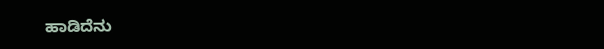ಹಾಡಿದೆನು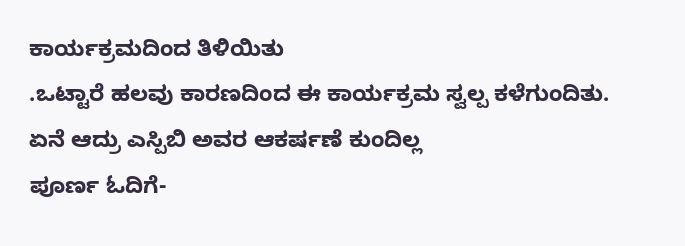ಕಾರ್ಯಕ್ರಮದಿಂದ ತಿಳಿಯಿತು
.ಒಟ್ಟಾರೆ ಹಲವು ಕಾರಣದಿಂದ ಈ ಕಾರ್ಯಕ್ರಮ ಸ್ವಲ್ಪ ಕಳೆಗುಂದಿತು. ಏನೆ ಆದ್ರು ಎಸ್ಪಿಬಿ ಅವರ ಆಕರ್ಷಣೆ ಕುಂದಿಲ್ಲ
ಪೂರ್ಣ ಓದಿಗೆ-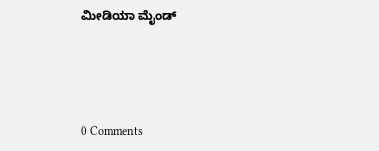ಮೀಡಿಯಾ ಮೈಂಡ್




0 Comments